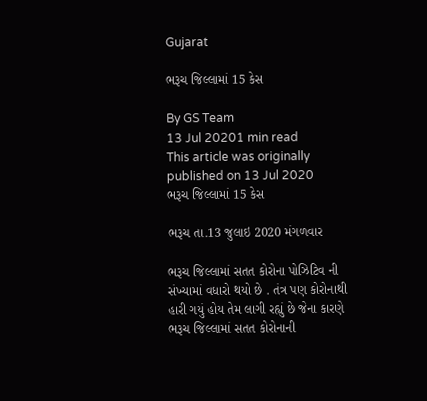Gujarat

ભરૂચ જિલ્લામાં 15 કેસ

By GS Team
13 Jul 20201 min read
This article was originally published on 13 Jul 2020
ભરૂચ જિલ્લામાં 15 કેસ

ભરૂચ તા.13 જુલાઇ 2020 મંગળવાર

ભરૂચ જિલ્લામાં સતત કોરોના પોઝિટિવ ની સંખ્યામાં વધારો થયો છે . તંત્ર પણ કોરોનાથી હારી ગયું હોય તેમ લાગી રહ્યું છે જેના કારણે ભરૂચ જિલ્લામાં સતત કોરોનાની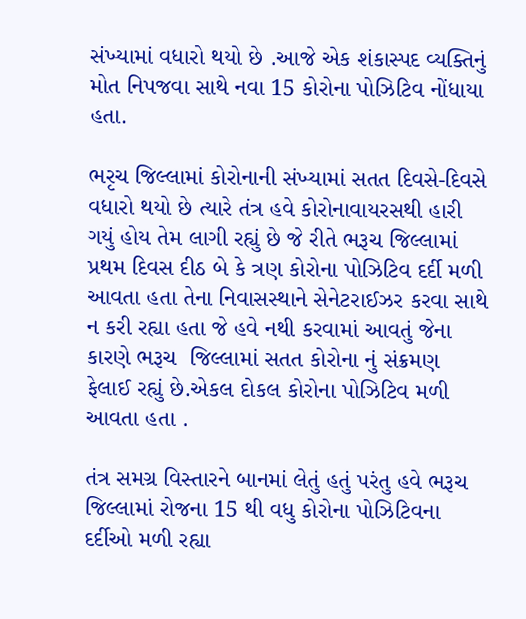સંખ્યામાં વધારો થયો છે .આજે એક શંકાસ્પદ વ્યક્તિનું મોત નિપજવા સાથે નવા 15 કોરોના પોઝિટિવ નોંધાયા હતા.

ભરૃચ જિલ્લામાં કોરોનાની સંખ્યામાં સતત દિવસે-દિવસે વધારો થયો છે ત્યારે તંત્ર હવે કોરોનાવાયરસથી હારી ગયું હોય તેમ લાગી રહ્યું છે જે રીતે ભરૂચ જિલ્લામાં પ્રથમ દિવસ દીઠ બે કે ત્રણ કોરોના પોઝિટિવ દર્દી મળી આવતા હતા તેના નિવાસસ્થાને સેનેટરાઈઝર કરવા સાથે ન કરી રહ્યા હતા જે હવે નથી કરવામાં આવતું જેના કારણે ભરૂચ  જિલ્લામાં સતત કોરોના નું સંક્રમણ ફેલાઈ રહ્યું છે.એકલ દોકલ કોરોના પોઝિટિવ મળી આવતા હતા .

તંત્ર સમગ્ર વિસ્તારને બાનમાં લેતું હતું પરંતુ હવે ભરૂચ જિલ્લામાં રોજના 15 થી વધુ કોરોના પોઝિટિવના દર્દીઓ મળી રહ્યા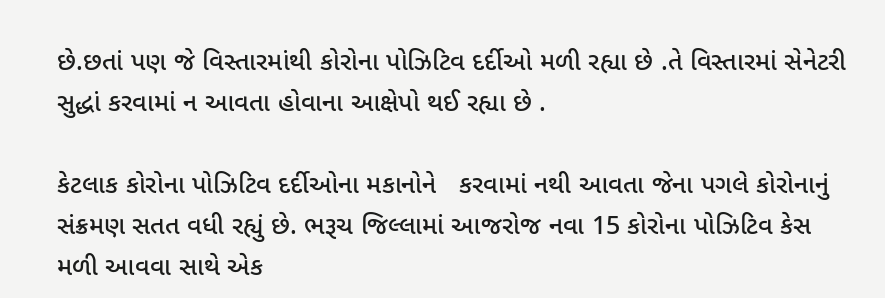છે.છતાં પણ જે વિસ્તારમાંથી કોરોના પોઝિટિવ દર્દીઓ મળી રહ્યા છે .તે વિસ્તારમાં સેનેટરી સુદ્ધાં કરવામાં ન આવતા હોવાના આક્ષેપો થઈ રહ્યા છે .

કેટલાક કોરોના પોઝિટિવ દર્દીઓના મકાનોને   કરવામાં નથી આવતા જેના પગલે કોરોનાનું સંક્રમણ સતત વધી રહ્યું છે. ભરૂચ જિલ્લામાં આજરોજ નવા 15 કોરોના પોઝિટિવ કેસ મળી આવવા સાથે એક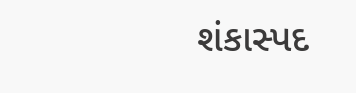શંકાસ્પદ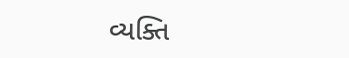વ્યક્તિ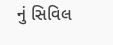નું સિવિલ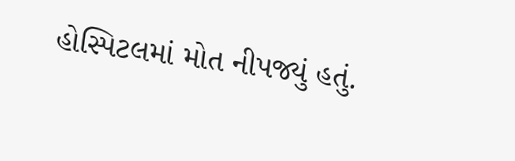હોસ્પિટલમાં મોત નીપજ્યું હતું.